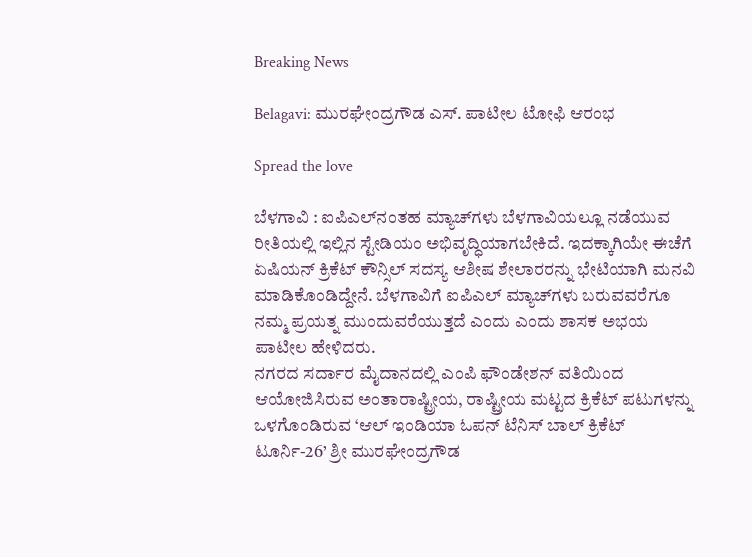Breaking News

Belagavi: ಮುರಘೇಂದ್ರಗೌಡ ಎಸ್. ಪಾಟೀಲ ಟೋಫಿ ಆರಂಭ

Spread the love

ಬೆಳಗಾವಿ : ಐಪಿಎಲ್‌ನಂತಹ ಮ್ಯಾಚ್‌ಗಳು ಬೆಳಗಾವಿಯಲ್ಲೂ ನಡೆಯುವ ರೀತಿಯಲ್ಲಿ ಇಲ್ಲಿನ ಸ್ಟೇಡಿಯಂ ಅಭಿವೃದ್ಧಿಯಾಗಬೇಕಿದೆ. ಇದಕ್ಕಾಗಿಯೇ ಈಚೆಗೆ ಏಷಿಯನ್ ಕ್ರಿಕೆಟ್ ಕೌನ್ಸಿಲ್ ಸದಸ್ಯ ಆಶೀಷ ಶೇಲಾರರನ್ನು ಭೇಟಿಯಾಗಿ ಮನವಿ ಮಾಡಿಕೊಂಡಿದ್ದೇನೆ. ಬೆಳಗಾವಿಗೆ ಐಪಿಎಲ್ ಮ್ಯಾಚ್‌ಗಳು ಬರುವವರೆಗೂ ನಮ್ಮ ಪ್ರಯತ್ನ ಮುಂದುವರೆಯುತ್ತದೆ ಎಂದು ಎಂದು ಶಾಸಕ ಅಭಯ ಪಾಟೀಲ ಹೇಳಿದರು.
ನಗರದ ಸರ್ದಾರ ಮೈದಾನದಲ್ಲಿ ಎಂಪಿ ಫೌಂಡೇಶನ್ ವತಿಯಿಂದ ಆಯೋಜಿಸಿರುವ ಅಂತಾರಾಷ್ಟ್ರೀಯ, ರಾಷ್ಟ್ರೀಯ ಮಟ್ಟದ ಕ್ರಿಕೆಟ್ ಪಟುಗಳನ್ನು ಒಳಗೊಂಡಿರುವ ‘ಆಲ್ ಇಂಡಿಯಾ ಓಪನ್ ಟೆನಿಸ್ ಬಾಲ್ ಕ್ರಿಕೆಟ್ ಟೂರ್ನಿ-26’ ಶ್ರೀ ಮುರಘೇಂದ್ರಗೌಡ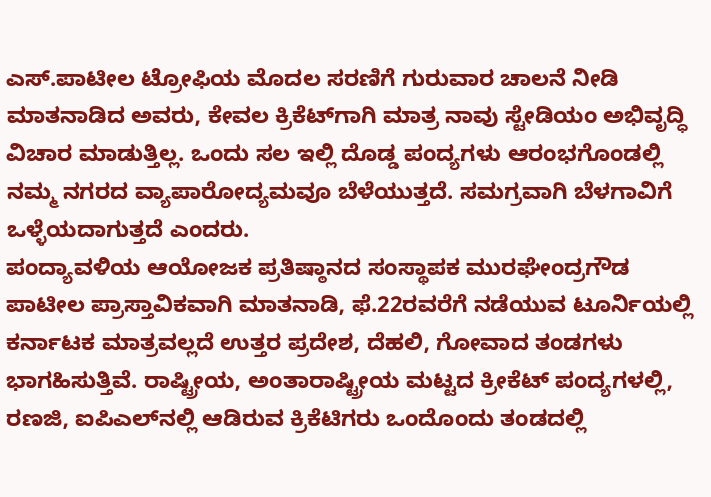ಎಸ್.ಪಾಟೀಲ ಟ್ರೋಫಿಯ ಮೊದಲ ಸರಣಿಗೆ ಗುರುವಾರ ಚಾಲನೆ ನೀಡಿ ಮಾತನಾಡಿದ ಅವರು, ಕೇವಲ ಕ್ರಿಕೆಟ್‌ಗಾಗಿ ಮಾತ್ರ ನಾವು ಸ್ಟೇಡಿಯಂ ಅಭಿವೃದ್ಧಿ ವಿಚಾರ ಮಾಡುತ್ತಿಲ್ಲ. ಒಂದು ಸಲ ಇಲ್ಲಿ ದೊಡ್ಡ ಪಂದ್ಯಗಳು ಆರಂಭಗೊಂಡಲ್ಲಿ ನಮ್ಮ ನಗರದ ವ್ಯಾಪಾರೋದ್ಯಮವೂ ಬೆಳೆಯುತ್ತದೆ. ಸಮಗ್ರವಾಗಿ ಬೆಳಗಾವಿಗೆ ಒಳ್ಳೆಯದಾಗುತ್ತದೆ ಎಂದರು.
ಪಂದ್ಯಾವಳಿಯ ಆಯೋಜಕ ಪ್ರತಿಷ್ಠಾನದ ಸಂಸ್ಥಾಪಕ ಮುರಘೇಂದ್ರಗೌಡ ಪಾಟೀಲ ಪ್ರಾಸ್ತಾವಿಕವಾಗಿ ಮಾತನಾಡಿ, ಫೆ.22ರವರೆಗೆ ನಡೆಯುವ ಟೂರ್ನಿಯಲ್ಲಿ ಕರ್ನಾಟಕ ಮಾತ್ರವಲ್ಲದೆ ಉತ್ತರ ಪ್ರದೇಶ, ದೆಹಲಿ, ಗೋವಾದ ತಂಡಗಳು ಭಾಗಹಿಸುತ್ತಿವೆ. ರಾಷ್ಟ್ರೀಯ, ಅಂತಾರಾಷ್ಟ್ರೀಯ ಮಟ್ಟದ ಕ್ರೀಕೆಟ್ ಪಂದ್ಯಗಳಲ್ಲಿ, ರಣಜಿ, ಐಪಿಎಲ್‌ನಲ್ಲಿ ಆಡಿರುವ ಕ್ರಿಕೆಟಿಗರು ಒಂದೊಂದು ತಂಡದಲ್ಲಿ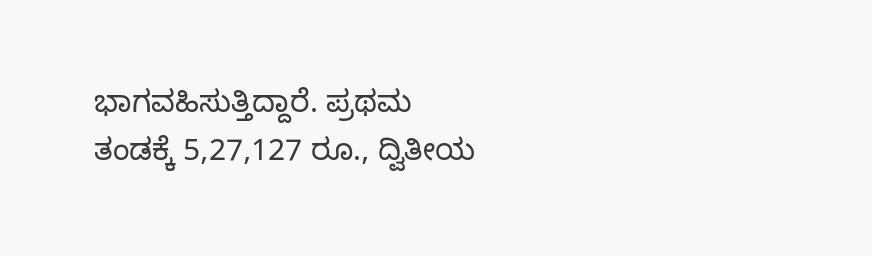ಭಾಗವಹಿಸುತ್ತಿದ್ದಾರೆ. ಪ್ರಥಮ ತಂಡಕ್ಕೆ 5,27,127 ರೂ., ದ್ವಿತೀಯ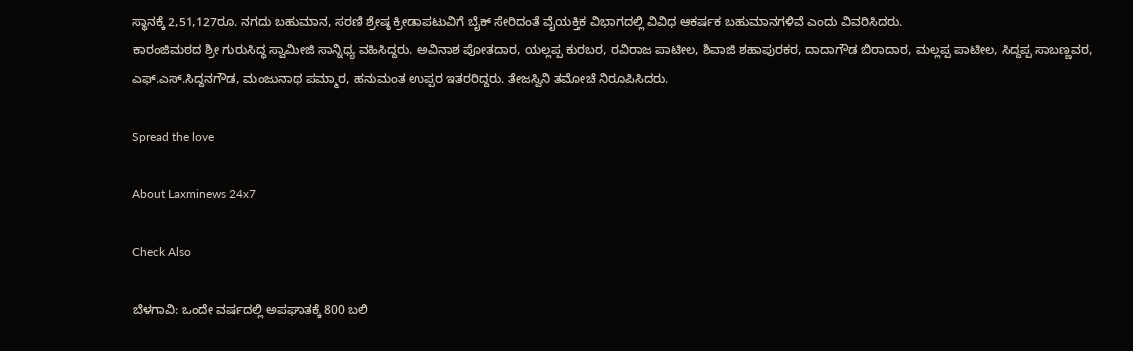ಸ್ಥಾನಕ್ಕೆ 2,51,127ರೂ. ನಗದು ಬಹುಮಾನ, ಸರಣಿ ಶ್ರೇಷ್ಠ ಕ್ರೀಡಾಪಟುವಿಗೆ ಬೈಕ್ ಸೇರಿದಂತೆ ವೈಯಕ್ತಿಕ ವಿಭಾಗದಲ್ಲಿ ವಿವಿಧ ಆಕರ್ಷಕ ಬಹುಮಾನಗಳಿವೆ ಎಂದು ವಿವರಿಸಿದರು.
ಕಾರಂಜಿಮಠದ ಶ್ರೀ ಗುರುಸಿದ್ಧ ಸ್ವಾಮೀಜಿ ಸಾನ್ನಿಧ್ಯ ವಹಿಸಿದ್ದರು. ಅವಿನಾಶ ಪೋತದಾರ, ಯಲ್ಲಪ್ಪ ಕುರಬರ, ರವಿರಾಜ ಪಾಟೀಲ, ಶಿವಾಜಿ ಶಹಾಪುರಕರ, ದಾದಾಗೌಡ ಬಿರಾದಾರ, ಮಲ್ಲಪ್ಪ ಪಾಟೀಲ, ಸಿದ್ದಪ್ಪ ಸಾಬಣ್ಣವರ, ಎಫ್.ಎಸ್.ಸಿದ್ದನಗೌಡ, ಮಂಜುನಾಥ ಪಮ್ಮಾರ, ಹನುಮಂತ ಉಪ್ಪರ ಇತರರಿದ್ದರು. ತೇಜಸ್ವಿನಿ ತಮೋಚೆ ನಿರೂಪಿಸಿದರು.

Spread the love

About Laxminews 24x7

Check Also

ಬೆಳಗಾವಿ: ಒಂದೇ ವರ್ಷದಲ್ಲಿ ಅಪಘಾತಕ್ಕೆ 800 ಬಲಿ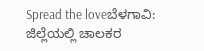Spread the loveಬೆಳಗಾವಿ: ಜಿಲ್ಲೆಯಲ್ಲಿ ಚಾಲಕರ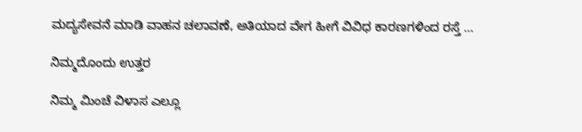ಮದ್ಯಸೇವನೆ ಮಾಡಿ ವಾಹನ ಚಲಾವಣೆ, ಅತಿಯಾದ ವೇಗ ಹೀಗೆ ವಿವಿಧ ಕಾರಣಗಳಿಂದ ರಸ್ತೆ …

ನಿಮ್ಮದೊಂದು ಉತ್ತರ

ನಿಮ್ಮ ಮಿಂಚೆ ವಿಳಾಸ ಎಲ್ಲೂ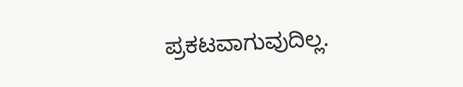ಪ್ರಕಟವಾಗುವುದಿಲ್ಲ.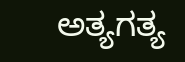ಅತ್ಯಗತ್ಯ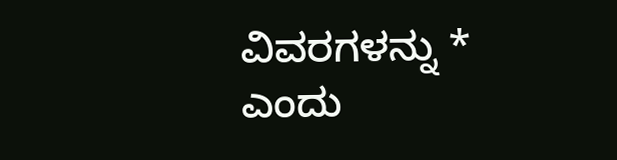ವಿವರಗಳನ್ನು * ಎಂದು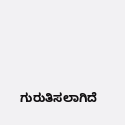ಗುರುತಿಸಲಾಗಿದೆ